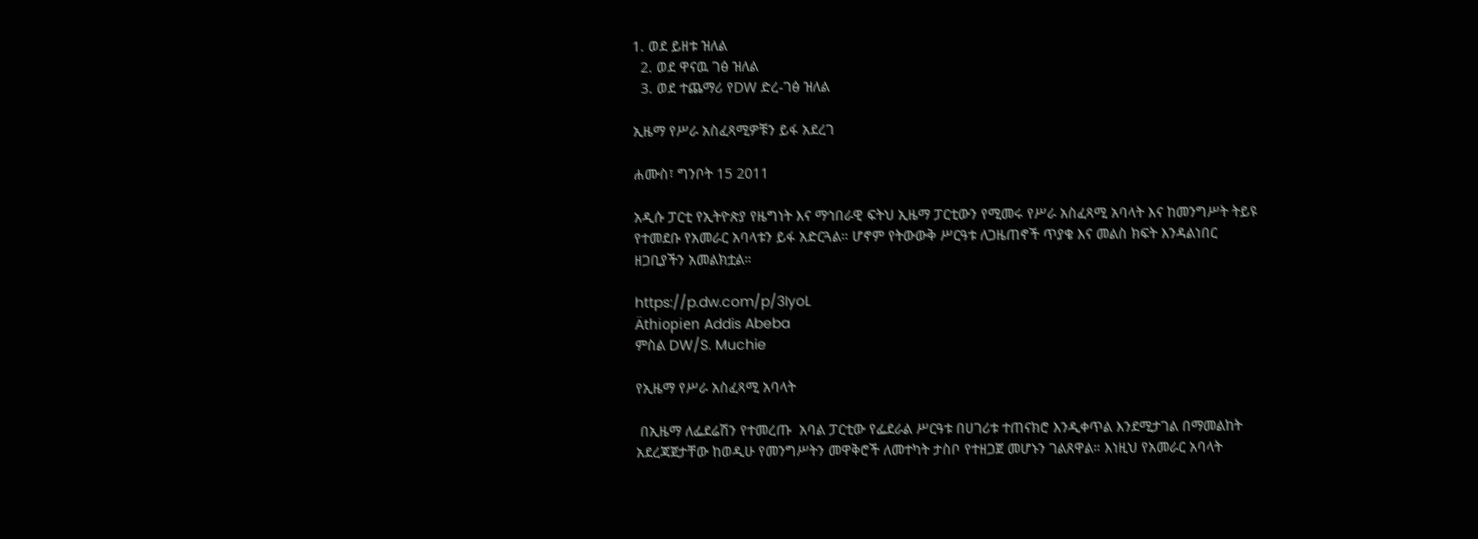1. ወደ ይዘቱ ዝለል
  2. ወደ ዋናዉ ገፅ ዝለል
  3. ወደ ተጨማሪ የDW ድረ-ገፅ ዝለል

ኢዜማ የሥራ አስፈጻሚዎቹን ይፋ አደረገ

ሐሙስ፣ ግንቦት 15 2011

አዲሱ ፓርቲ የኢትዮጵያ የዜግነት እና ማኅበራዊ ፍትህ ኢዜማ ፓርቲውን የሚመሩ የሥራ አስፈጻሚ አባላት እና ከመንግሥት ትይዩ የተመደቡ የአመራር አባላቱን ይፋ አድርጓል። ሆኖም የትውውቅ ሥርዓቱ ለጋዜጠኖች ጥያቄ እና መልስ ክፍት እንዳልነበር ዘጋቢያችን አመልክቷል።

https://p.dw.com/p/3IyoL
Äthiopien Addis Abeba
ምስል DW/S. Muchie

የኢዜማ የሥራ አስፈጻሚ አባላት

 በኢዜማ ለፌደሬሽን የተመረጡ  አባል ፓርቲው የፌደራል ሥርዓቱ በሀገሪቱ ተጠናክሮ እንዲቀጥል እንደሚታገል በማመልከት አደረጃጀታቸው ከወዲሁ የመንግሥትን መዋቅሮች ለመተካት ታስቦ የተዘጋጀ መሆኑን ገልጸዋል። እነዚህ የአመራር አባላት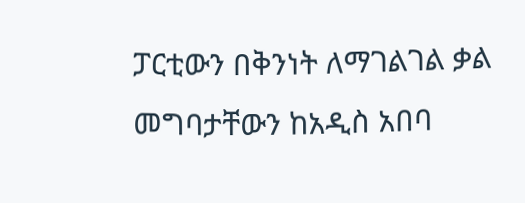ፓርቲውን በቅንነት ለማገልገል ቃል መግባታቸውን ከአዲስ አበባ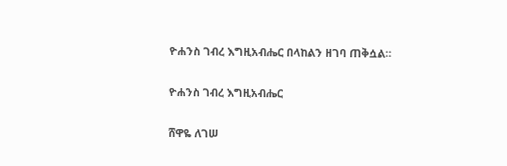ዮሐንስ ገብረ እግዚአብሔር በላከልን ዘገባ ጠቅሷል።

ዮሐንስ ገብረ እግዚአብሔር

ሸዋዬ ለገሠ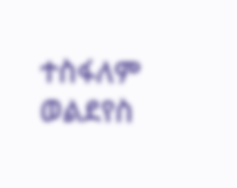ተስፋለም ወልደየስ